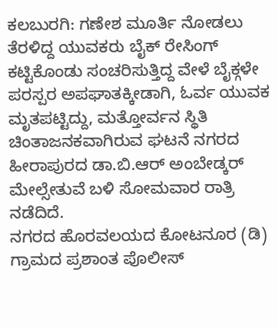ಕಲಬುರಗಿ: ಗಣೇಶ ಮೂರ್ತಿ ನೋಡಲು ತೆರಳಿದ್ದ ಯುವಕರು ಬೈಕ್ ರೇಸಿಂಗ್ ಕಟ್ಟಿಕೊಂಡು ಸಂಚರಿಸುತ್ತಿದ್ದ ವೇಳೆ ಬೈಕ್ಗಳೇ ಪರಸ್ಪರ ಅಪಘಾತಕ್ಕೀಡಾಗಿ, ಓರ್ವ ಯುವಕ ಮೃತಪಟ್ಟಿದ್ದು, ಮತ್ತೋರ್ವನ ಸ್ಥಿತಿ ಚಿಂತಾಜನಕವಾಗಿರುವ ಘಟನೆ ನಗರದ ಹೀರಾಪುರದ ಡಾ.ಬಿ.ಆರ್ ಅಂಬೇಡ್ಕರ್ ಮೇಲ್ಸೇತುವೆ ಬಳಿ ಸೋಮವಾರ ರಾತ್ರಿ ನಡೆದಿದೆ.
ನಗರದ ಹೊರವಲಯದ ಕೋಟನೂರ (ಡಿ) ಗ್ರಾಮದ ಪ್ರಶಾಂತ ಪೊಲೀಸ್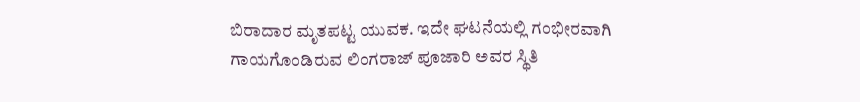ಬಿರಾದಾರ ಮೃತಪಟ್ಟ ಯುವಕ. ಇದೇ ಘಟನೆಯಲ್ಲಿ ಗಂಭೀರವಾಗಿ ಗಾಯಗೊಂಡಿರುವ ಲಿಂಗರಾಜ್ ಪೂಜಾರಿ ಅವರ ಸ್ಥಿತಿ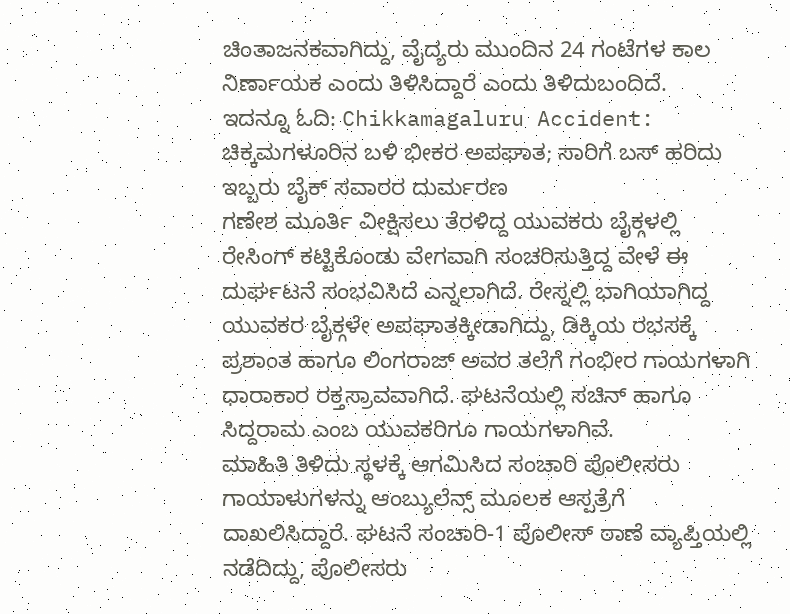ಚಿಂತಾಜನಕವಾಗಿದ್ದು, ವೈದ್ಯರು ಮುಂದಿನ 24 ಗಂಟೆಗಳ ಕಾಲ ನಿರ್ಣಾಯಕ ಎಂದು ತಿಳಿಸಿದ್ದಾರೆ ಎಂದು ತಿಳಿದುಬಂದಿದೆ.
ಇದನ್ನೂ ಓದಿ: Chikkamagaluru Accident: ಚಿಕ್ಕಮಗಳೂರಿನ ಬಳಿ ಭೀಕರ ಅಪಘಾತ; ಸಾರಿಗೆ ಬಸ್ ಹರಿದು ಇಬ್ಬರು ಬೈಕ್ ಸವಾರರ ದುರ್ಮರಣ
ಗಣೇಶ ಮೂರ್ತಿ ವೀಕ್ಷಿಸಲು ತೆರಳಿದ್ದ ಯುವಕರು ಬೈಕ್ಗಳಲ್ಲಿ ರೇಸಿಂಗ್ ಕಟ್ಟಿಕೊಂಡು ವೇಗವಾಗಿ ಸಂಚರಿಸುತ್ತಿದ್ದ ವೇಳೆ ಈ ದುರ್ಘಟನೆ ಸಂಭವಿಸಿದೆ ಎನ್ನಲಾಗಿದೆ. ರೇಸ್ನಲ್ಲಿ ಭಾಗಿಯಾಗಿದ್ದ ಯುವಕರ ಬೈಕ್ಗಳೇ ಅಪಘಾತಕ್ಕೀಡಾಗಿದ್ದು, ಡಿಕ್ಕಿಯ ರಭಸಕ್ಕೆ ಪ್ರಶಾಂತ ಹಾಗೂ ಲಿಂಗರಾಜ್ ಅವರ ತಲೆಗೆ ಗಂಭೀರ ಗಾಯಗಳಾಗಿ ಧಾರಾಕಾರ ರಕ್ತಸ್ರಾವವಾಗಿದೆ. ಘಟನೆಯಲ್ಲಿ ಸಚಿನ್ ಹಾಗೂ ಸಿದ್ದರಾಮ ಎಂಬ ಯುವಕರಿಗೂ ಗಾಯಗಳಾಗಿವೆ.
ಮಾಹಿತಿ ತಿಳಿದು ಸ್ಥಳಕ್ಕೆ ಆಗಮಿಸಿದ ಸಂಚಾರಿ ಪೊಲೀಸರು ಗಾಯಾಳುಗಳನ್ನು ಆಂಬ್ಯುಲೆನ್ಸ್ ಮೂಲಕ ಆಸ್ಪತ್ರೆಗೆ ದಾಖಲಿಸಿದ್ದಾರೆ. ಘಟನೆ ಸಂಚಾರಿ-1 ಪೊಲೀಸ್ ಠಾಣೆ ವ್ಯಾಪ್ತಿಯಲ್ಲಿ ನಡೆದಿದ್ದು, ಪೊಲೀಸರು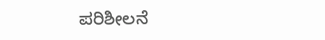ಪರಿಶೀಲನೆ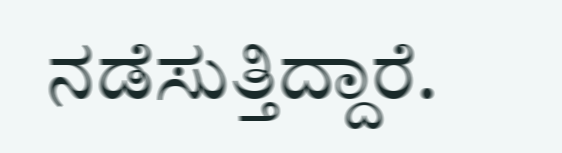ನಡೆಸುತ್ತಿದ್ದಾರೆ.